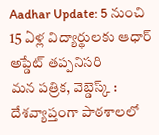Aadhar Update: 5 నుంచి 15 ఏళ్ల విద్యార్థులకు ఆధార్ అప్డేట్ తప్పనిసరి
మన పత్రిక, వెబ్డెస్క్ : దేశవ్యాప్తంగా పాఠశాలలో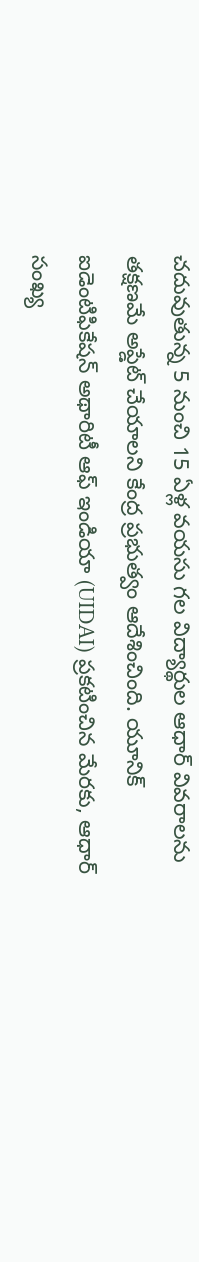చదువుతున్న 5 నుంచి 15 ఏళ్ల వయసు గల విద్యార్థుల ఆధార్ వివరాలను తక్షణమే అప్డేట్ చేయాలని కేంద్ర ప్రభుత్వం ఆదేశించింది. యూనిక్ ఐడెంటిఫికేషన్ అథారిటీ ఆఫ్ ఇండియా (UIDAI) ప్రకటించిన మేరకు, ఆధార్ సంఖ్య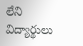లేని విద్యార్థులు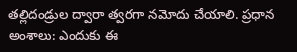తల్లిదండ్రుల ద్వారా త్వరగా నమోదు చేయాలి. ప్రధాన అంశాలు: ఎందుకు ఈ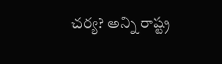చర్య? అన్ని రాష్ట్ర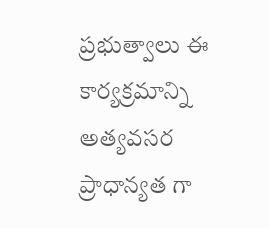ప్రభుత్వాలు ఈ కార్యక్రమాన్ని అత్యవసర ప్రాధాన్యత గా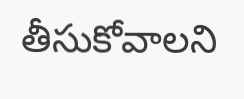తీసుకోవాలని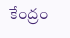కేంద్రం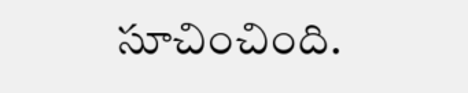సూచించింది.